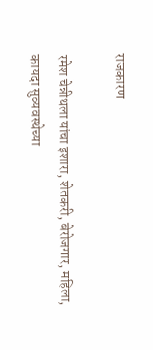राजकारण

रमेश चेन्नीथला यांचा इशारा, शेतकरी, बेरोजगार, महिला, कायदा सुव्यवस्थेच्या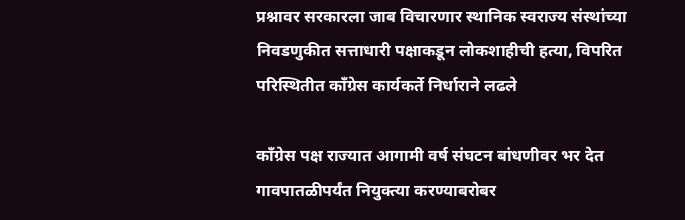प्रश्नावर सरकारला जाब विचारणार स्थानिक स्वराज्य संस्थांच्या निवडणुकीत सत्ताधारी पक्षाकडून लोकशाहीची हत्या, विपरित परिस्थितीत काँग्रेस कार्यकर्ते निर्धाराने लढले

काँग्रेस पक्ष राज्यात आगामी वर्ष संघटन बांधणीवर भर देत गावपातळीपर्यंत नियुक्त्या करण्याबरोबर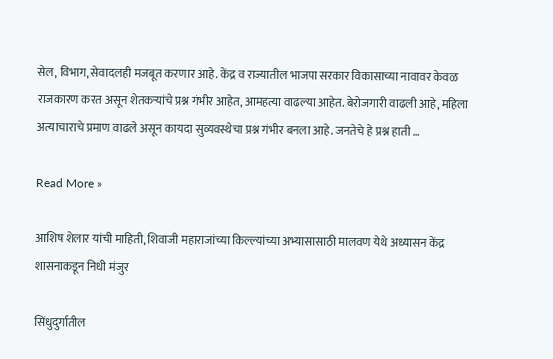सेल, विभाग, सेवादलही मजबूत करणार आहे. केंद्र व राज्यातील भाजपा सरकार विकासाच्या नावावर केवळ राजकारण करत असून शेतकऱ्यांचे प्रश्न गंभीर आहेत, आमहत्या वाढल्या आहेत. बेरोजगारी वाढली आहे, महिला अत्याचाराचे प्रमाण वाढले असून कायदा सुव्यवस्थेचा प्रश्न गंभीर बनला आहे. जनतेचे हे प्रश्न हाती …

Read More »

आशिष शेलार यांची माहिती, शिवाजी महाराजांच्या किल्ल्यांच्या अभ्यासासाठी मालवण येथे अध्यासन केंद्र शासनाकडून निधी मंजुर

सिंधुदुर्गातील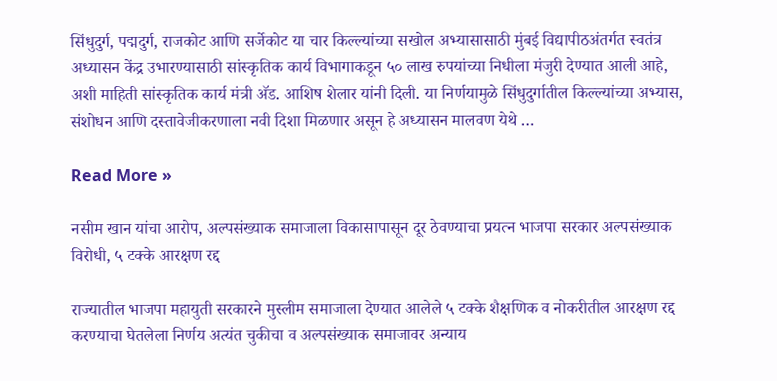सिंधुदुर्ग, पद्मदुर्ग, राजकोट आणि सर्जेकोट या चार किल्ल्यांच्या सखोल अभ्यासासाठी मुंबई विद्यापीठअंतर्गत स्वतंत्र अध्यासन केंद्र उभारण्यासाठी सांस्कृतिक कार्य विभागाकडून ५० लाख रुपयांच्या निधीला मंजुरी देण्यात आली आहे, अशी माहिती सांस्कृतिक कार्य मंत्री अ‍ॅड. आशिष शेलार यांनी दिली. या निर्णयामुळे सिंधुदुर्गातील किल्ल्यांच्या अभ्यास, संशोधन आणि दस्तावेजीकरणाला नवी दिशा मिळणार असून हे अध्यासन मालवण येथे …

Read More »

नसीम खान यांचा आरोप, अल्पसंख्याक समाजाला विकासापासून दूर ठेवण्याचा प्रयत्न भाजपा सरकार अल्पसंख्याक विरोधी, ५ टक्के आरक्षण रद्द

राज्यातील भाजपा महायुती सरकारने मुस्लीम समाजाला देण्यात आलेले ५ टक्के शैक्षणिक व नोकरीतील आरक्षण रद्द करण्याचा घेतलेला निर्णय अत्यंत चुकीचा व अल्पसंख्याक समाजावर अन्याय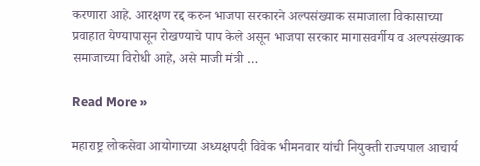करणारा आहे. आरक्षण रद्द करुन भाजपा सरकारने अल्पसंख्याक समाजाला विकासाच्या प्रवाहात येण्यापासून रोखण्याचे पाप केले असून भाजपा सरकार मागासवर्गीय व अल्पसंख्याक समाजाच्या विरोधी आहे, असे माजी मंत्री …

Read More »

महाराष्ट्र लोकसेवा आयोगाच्या अध्यक्षपदी विवेक भीमनवार यांची नियुक्ती राज्यपाल आचार्य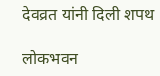देवव्रत यांनी दिली शपथ

लोकभवन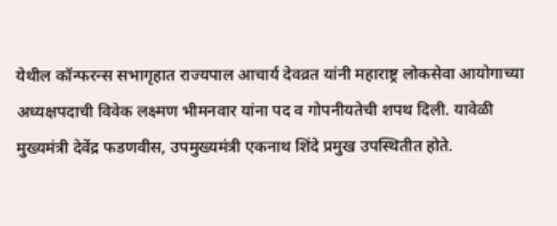येथील कॉन्फरन्स सभागृहात राज्यपाल आचार्य देवव्रत यांनी महाराष्ट्र लोकसेवा आयोगाच्या अध्यक्षपदाची विवेक लक्ष्मण भीमनवार यांना पद व गोपनीयतेची शपथ दिली. यावेळी मुख्यमंत्री देवेंद्र फडणवीस, उपमुख्यमंत्री एकनाथ शिंदे प्रमुख उपस्थितीत होते.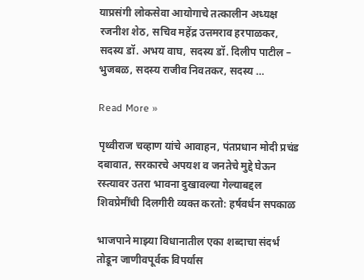याप्रसंगी लोकसेवा आयोगाचे तत्कालीन अध्यक्ष रजनीश शेठ, सचिव महेंद्र उत्तमराव हरपाळकर, सदस्य डॉ. अभय वाघ, सदस्य डॉ. दिलीप पाटील – भुजबळ, सदस्य राजीव निवतकर, सदस्य …

Read More »

पृथ्वीराज चव्हाण यांचे आवाहन, पंतप्रधान मोदी प्रचंड दबावात, सरकारचे अपयश व जनतेचे मुद्दे घेऊन रस्त्यावर उतरा भावना दुखावल्या गेल्याबद्दल शिवप्रेमींची दिलगीरी व्यक्त करतो: हर्षवर्धन सपकाळ

भाजपाने माझ्या विधानातील एका शब्दाचा संदर्भ तोडून जाणीवपूर्वक विपर्यास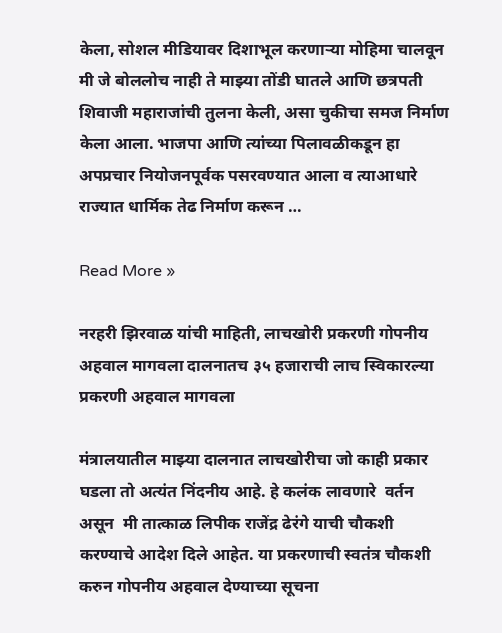केला, सोशल मीडियावर दिशाभूल करणाऱ्या मोहिमा चालवून मी जे बोललोच नाही ते माझ्या तोंडी घातले आणि छत्रपती शिवाजी महाराजांची तुलना केली, असा चुकीचा समज निर्माण केला आला. भाजपा आणि त्यांच्या पिलावळीकडून हा अपप्रचार नियोजनपूर्वक पसरवण्यात आला व त्याआधारे राज्यात धार्मिक तेढ निर्माण करून …

Read More »

नरहरी झिरवाळ यांची माहिती, लाचखोरी प्रकरणी गोपनीय अहवाल मागवला दालनातच ३५ हजाराची लाच स्विकारल्या प्रकरणी अहवाल मागवला

मंत्रालयातील माझ्या दालनात लाचखोरीचा जो काही प्रकार घडला तो अत्यंत निंदनीय आहे. हे कलंक लावणारे  वर्तन असून  मी तात्काळ लिपीक राजेंद्र ढेरंगे याची चौकशी करण्याचे आदेश दिले आहेत. या प्रकरणाची स्वतंत्र चौकशी करुन गोपनीय अहवाल देण्याच्या सूचना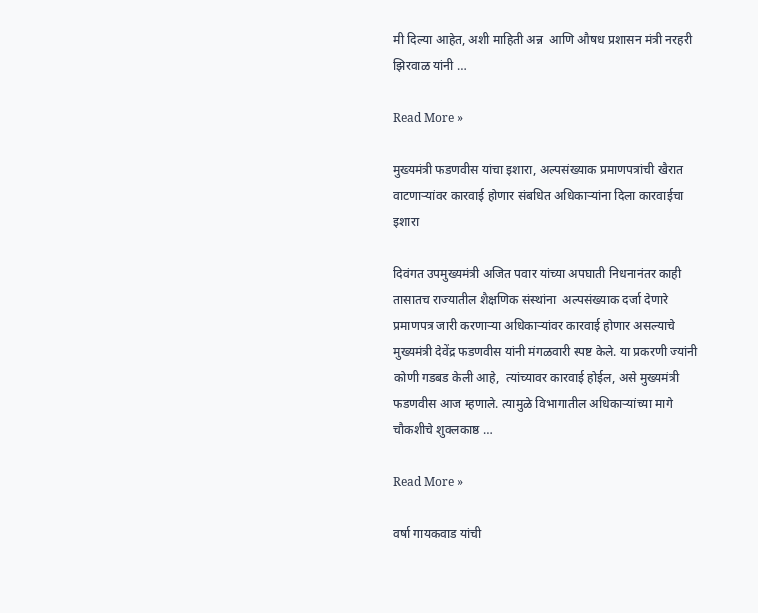मी दिल्या आहेत, अशी माहिती अन्न  आणि औषध प्रशासन मंत्री नरहरी झिरवाळ यांनी …

Read More »

मुख्यमंत्री फडणवीस यांचा इशारा, अल्पसंख्याक प्रमाणपत्रांची खैरात वाटणाऱ्यांवर कारवाई होणार संबधित अधिकाऱ्यांना दिला कारवाईचा इशारा

दिवंगत उपमुख्यमंत्री अजित पवार यांच्या अपघाती निधनानंतर काही तासातच राज्यातील शैक्षणिक संस्थांना  अल्पसंख्याक दर्जा देणारे  प्रमाणपत्र जारी करणाऱ्या अधिकाऱ्यांवर कारवाई होणार असल्याचे मुख्यमंत्री देवेंद्र फडणवीस यांनी मंगळवारी स्पष्ट केले. या प्रकरणी ज्यांनी कोणी गडबड केली आहे,  त्यांच्यावर कारवाई होईल, असे मुख्यमंत्री फडणवीस आज म्हणाले. त्यामुळे विभागातील अधिकाऱ्यांच्या मागे चौकशीचे शुक्लकाष्ठ …

Read More »

वर्षा गायकवाड यांची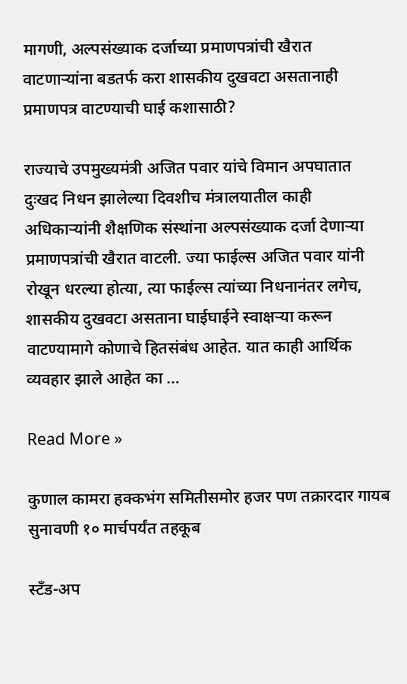मागणी, अल्पसंख्याक दर्जाच्या प्रमाणपत्रांची खैरात वाटणाऱ्यांना बडतर्फ करा शासकीय दुखवटा असतानाही प्रमाणपत्र वाटण्याची घाई कशासाठी?

राज्याचे उपमुख्यमंत्री अजित पवार यांचे विमान अपघातात दुःखद निधन झालेल्या दिवशीच मंत्रालयातील काही अधिकाऱ्यांनी शैक्षणिक संस्थांना अल्पसंख्याक दर्जा देणाऱ्या प्रमाणपत्रांची खैरात वाटली. ज्या फाईल्स अजित पवार यांनी रोखून धरल्या होत्या, त्या फाईल्स त्यांच्या निधनानंतर लगेच, शासकीय दुखवटा असताना घाईघाईने स्वाक्षऱ्या करून वाटण्यामागे कोणाचे हितसंबंध आहेत. यात काही आर्थिक व्यवहार झाले आहेत का …

Read More »

कुणाल कामरा हक्कभंग समितीसमोर हजर पण तक्रारदार गायब सुनावणी १० मार्चपर्यंत तहकूब

स्टँड-अप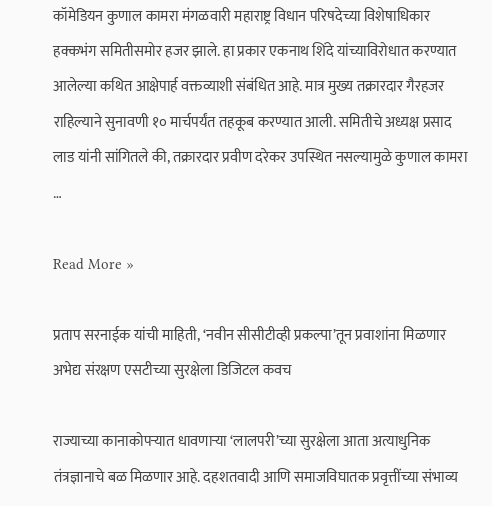कॉमेडियन कुणाल कामरा मंगळवारी महाराष्ट्र विधान परिषदेच्या विशेषाधिकार हक्कभंग समितीसमोर हजर झाले. हा प्रकार एकनाथ शिंदे यांच्याविरोधात करण्यात आलेल्या कथित आक्षेपार्ह वक्तव्याशी संबंधित आहे. मात्र मुख्य तक्रारदार गैरहजर राहिल्याने सुनावणी १० मार्चपर्यंत तहकूब करण्यात आली. समितीचे अध्यक्ष प्रसाद लाड यांनी सांगितले की, तक्रारदार प्रवीण दरेकर उपस्थित नसल्यामुळे कुणाल कामरा …

Read More »

प्रताप सरनाईक यांची माहिती, ‘नवीन सीसीटीव्ही प्रकल्पा’तून प्रवाशांना मिळणार अभेद्य संरक्षण एसटीच्या सुरक्षेला डिजिटल कवच

राज्याच्या कानाकोपऱ्यात धावणाऱ्या ‘लालपरी’च्या सुरक्षेला आता अत्याधुनिक तंत्रज्ञानाचे बळ मिळणार आहे. दहशतवादी आणि समाजविघातक प्रवृत्तींच्या संभाव्य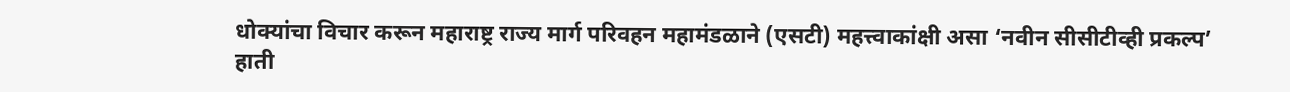धोक्यांचा विचार करून महाराष्ट्र राज्य मार्ग परिवहन महामंडळाने (एसटी) महत्त्वाकांक्षी असा ‘नवीन सीसीटीव्ही प्रकल्प’ हाती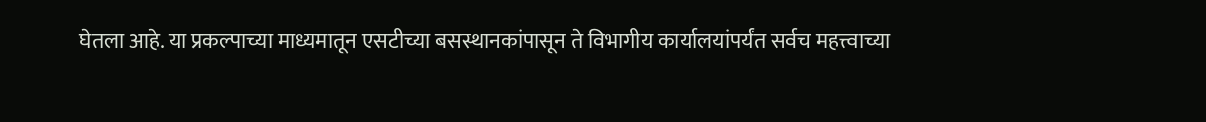घेतला आहे. या प्रकल्पाच्या माध्यमातून एसटीच्या बसस्थानकांपासून ते विभागीय कार्यालयांपर्यंत सर्वच महत्त्वाच्या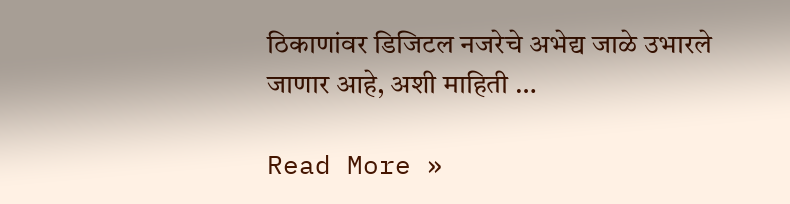ठिकाणांवर डिजिटल नजरेचे अभेद्य जाळे उभारले जाणार आहे, अशी माहिती …

Read More »